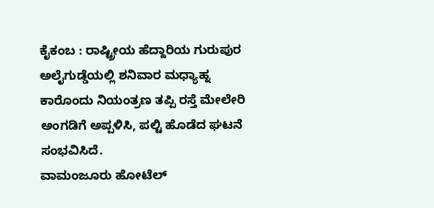ಕೈಕಂಬ : ರಾಷ್ಟ್ರೀಯ ಹೆದ್ದಾರಿಯ ಗುರುಪುರ ಅಲೈಗುಡ್ಡೆಯಲ್ಲಿ ಶನಿವಾರ ಮಧ್ಯಾಹ್ನ ಕಾರೊಂದು ನಿಯಂತ್ರಣ ತಪ್ಪಿ ರಸ್ತೆ ಮೇಲೇರಿ ಅಂಗಡಿಗೆ ಅಪ್ಪಳಿಸಿ, ಪಲ್ಟಿ ಹೊಡೆದ ಘಟನೆ ಸಂಭವಿಸಿದೆ.
ವಾಮಂಜೂರು ಹೋಟೆಲ್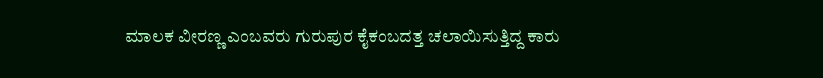ಮಾಲಕ ವೀರಣ್ಣ ಎಂಬವರು ಗುರುಪುರ ಕೈಕಂಬದತ್ತ ಚಲಾಯಿಸುತ್ತಿದ್ದ ಕಾರು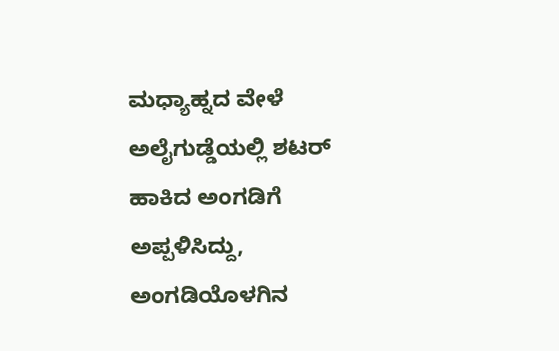ಮಧ್ಯಾಹ್ನದ ವೇಳೆ ಅಲೈಗುಡ್ಡೆಯಲ್ಲಿ ಶಟರ್ ಹಾಕಿದ ಅಂಗಡಿಗೆ ಅಪ್ಪಳಿಸಿದ್ದು, ಅಂಗಡಿಯೊಳಗಿನ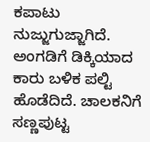ಕಪಾಟು ನುಜ್ಜುಗುಜ್ಜಾಗಿದೆ. ಅಂಗಡಿಗೆ ಡಿಕ್ಕಿಯಾದ ಕಾರು ಬಳಿಕ ಪಲ್ಟಿ ಹೊಡೆದಿದೆ. ಚಾಲಕನಿಗೆ ಸಣ್ಣಪುಟ್ಟ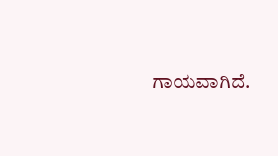ಗಾಯವಾಗಿದೆ.